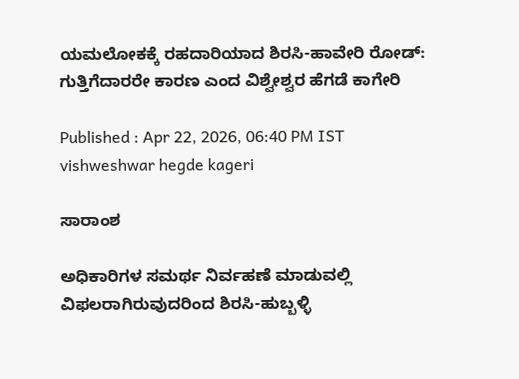ಯಮಲೋಕಕ್ಕೆ ರಹದಾರಿಯಾದ ಶಿರಸಿ-ಹಾವೇರಿ ರೋಡ್: ಗುತ್ತಿಗೆದಾರರೇ ಕಾರಣ ಎಂದ ವಿಶ್ವೇಶ್ವರ ಹೆಗಡೆ ಕಾಗೇರಿ

Published : Apr 22, 2026, 06:40 PM IST
vishweshwar hegde kageri

ಸಾರಾಂಶ

ಅಧಿಕಾರಿಗಳ ಸಮರ್ಥ ನಿರ್ವಹಣೆ ಮಾಡುವಲ್ಲಿ ವಿಫಲರಾಗಿರುವುದರಿಂದ ಶಿರಸಿ-ಹುಬ್ಬಳ್ಳಿ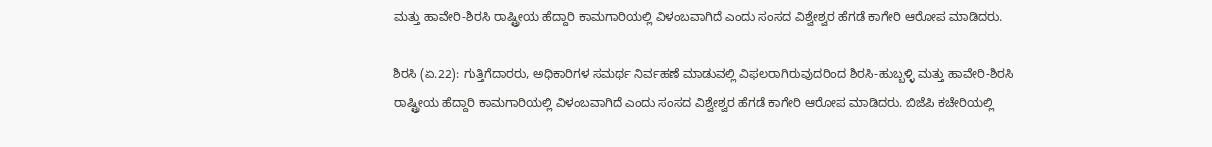ಮತ್ತು ಹಾವೇರಿ-ಶಿರಸಿ ರಾಷ್ಟ್ರೀಯ ಹೆದ್ದಾರಿ ಕಾಮಗಾರಿಯಲ್ಲಿ ವಿಳಂಬವಾಗಿದೆ ಎಂದು ಸಂಸದ ವಿಶ್ವೇಶ್ವರ ಹೆಗಡೆ ಕಾಗೇರಿ ಆರೋಪ ಮಾಡಿದರು.

ಶಿರಸಿ (ಏ.22): ಗುತ್ತಿಗೆದಾರರು, ಅಧಿಕಾರಿಗಳ ಸಮರ್ಥ ನಿರ್ವಹಣೆ ಮಾಡುವಲ್ಲಿ ವಿಫಲರಾಗಿರುವುದರಿಂದ ಶಿರಸಿ-ಹುಬ್ಬಳ್ಳಿ ಮತ್ತು ಹಾವೇರಿ-ಶಿರಸಿ ರಾಷ್ಟ್ರೀಯ ಹೆದ್ದಾರಿ ಕಾಮಗಾರಿಯಲ್ಲಿ ವಿಳಂಬವಾಗಿದೆ ಎಂದು ಸಂಸದ ವಿಶ್ವೇಶ್ವರ ಹೆಗಡೆ ಕಾಗೇರಿ ಆರೋಪ ಮಾಡಿದರು. ಬಿಜೆಪಿ ಕಚೇರಿಯಲ್ಲಿ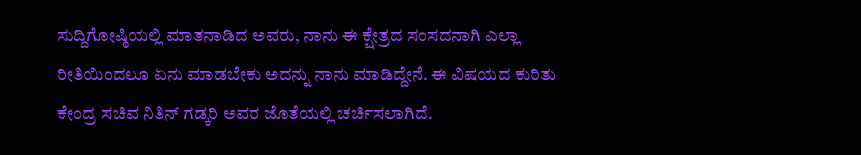ಸುದ್ದಿಗೋಷ್ಠಿಯಲ್ಲಿ ಮಾತನಾಡಿದ ಅವರು, ನಾನು ಈ ಕ್ಷೇತ್ರದ ಸಂಸದನಾಗಿ ಎಲ್ಲಾ ರೀತಿಯಿಂದಲೂ ಏನು ಮಾಡಬೇಕು ಅದನ್ನು ನಾನು ಮಾಡಿದ್ದೇನೆ. ಈ ವಿಷಯದ ಕುರಿತು ಕೇಂದ್ರ ಸಚಿವ ನಿತಿನ್ ಗಡ್ಕರಿ ಅವರ ಜೊತೆಯಲ್ಲಿ ಚರ್ಚಿಸಲಾಗಿದೆ.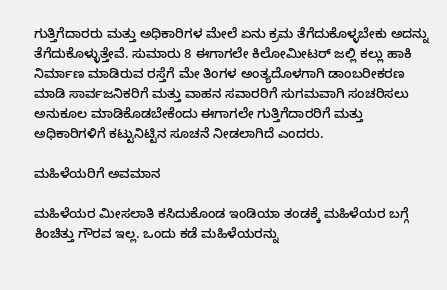ಗುತ್ತಿಗೆದಾರರು ಮತ್ತು ಅಧಿಕಾರಿಗಳ ಮೇಲೆ ಏನು ಕ್ರಮ ತೆಗೆದುಕೊಳ್ಳಬೇಕು ಅದನ್ನು ತೆಗೆದುಕೊಳ್ಳುತ್ತೇವೆ. ಸುಮಾರು 8 ಈಗಾಗಲೇ ಕಿಲೋಮೀಟರ್ ಜಲ್ಲಿ ಕಲ್ಲು ಹಾಕಿ ನಿರ್ಮಾಣ ಮಾಡಿರುವ ರಸ್ತೆಗೆ ಮೇ ತಿಂಗಳ ಅಂತ್ಯದೊಳಗಾಗಿ ಡಾಂಬರೀಕರಣ ಮಾಡಿ ಸಾರ್ವಜನಿಕರಿಗೆ ಮತ್ತು ವಾಹನ ಸವಾರರಿಗೆ ಸುಗಮವಾಗಿ ಸಂಚರಿಸಲು ಅನುಕೂಲ ಮಾಡಿಕೊಡಬೇಕೆಂದು ಈಗಾಗಲೇ ಗುತ್ತಿಗೆದಾರರಿಗೆ ಮತ್ತು ಅಧಿಕಾರಿಗಳಿಗೆ ಕಟ್ಟುನಿಟ್ಟಿನ ಸೂಚನೆ ನೀಡಲಾಗಿದೆ ಎಂದರು.

ಮಹಿಳೆಯರಿಗೆ ಅವಮಾನ

ಮಹಿಳೆಯರ ಮೀಸಲಾತಿ ಕಸಿದುಕೊಂಡ ಇಂಡಿಯಾ ತಂಡಕ್ಕೆ ಮಹಿಳೆಯರ ಬಗ್ಗೆ ಕಿಂಚಿತ್ತು ಗೌರವ ಇಲ್ಲ. ಒಂದು ಕಡೆ ಮಹಿಳೆಯರನ್ನು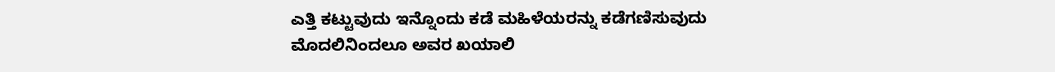ಎತ್ತಿ ಕಟ್ಟುವುದು ಇನ್ನೊಂದು ಕಡೆ ಮಹಿಳೆಯರನ್ನು ಕಡೆಗಣಿಸುವುದು ಮೊದಲಿನಿಂದಲೂ ಅವರ ಖಯಾಲಿ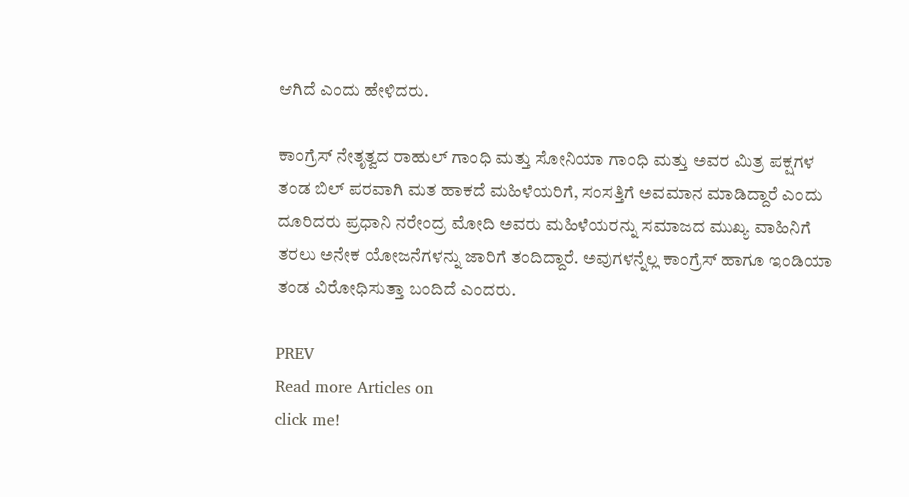ಆಗಿದೆ ಎಂದು ಹೇಳಿದರು.

ಕಾಂಗ್ರೆಸ್ ನೇತೃತ್ವದ ರಾಹುಲ್ ಗಾಂಧಿ ಮತ್ತು ಸೋನಿಯಾ ಗಾಂಧಿ ಮತ್ತು ಅವರ ಮಿತ್ರ ಪಕ್ಷಗಳ ತಂಡ ಬಿಲ್ ಪರವಾಗಿ ಮತ ಹಾಕದೆ ಮಹಿಳೆಯರಿಗೆ, ಸಂಸತ್ತಿಗೆ ಅವಮಾನ ಮಾಡಿದ್ದಾರೆ ಎಂದು ದೂರಿದರು ಪ್ರಧಾನಿ ನರೇಂದ್ರ ಮೋದಿ ಅವರು ಮಹಿಳೆಯರನ್ನು ಸಮಾಜದ ಮುಖ್ಯ ವಾಹಿನಿಗೆ ತರಲು ಅನೇಕ ಯೋಜನೆಗಳನ್ನು ಜಾರಿಗೆ ತಂದಿದ್ದಾರೆ. ಅವುಗಳನ್ನೆಲ್ಲ ಕಾಂಗ್ರೆಸ್ ಹಾಗೂ ಇಂಡಿಯಾ ತಂಡ ವಿರೋಧಿಸುತ್ತಾ ಬಂದಿದೆ ಎಂದರು.

PREV
Read more Articles on
click me!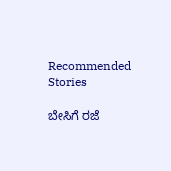Recommended Stories

ಬೇಸಿಗೆ ರಜೆ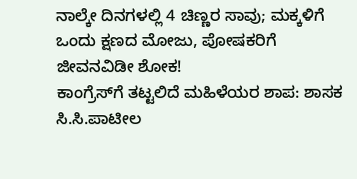ನಾಲ್ಕೇ ದಿನಗಳಲ್ಲಿ 4 ಚಿಣ್ಣರ ಸಾವು; ಮಕ್ಕಳಿಗೆ ಒಂದು ಕ್ಷಣದ ಮೋಜು, ಪೋಷಕರಿಗೆ ಜೀವನವಿಡೀ ಶೋಕ!
ಕಾಂಗ್ರೆಸ್‌ಗೆ ತಟ್ಟಲಿದೆ ಮಹಿಳೆಯರ ಶಾಪ: ಶಾಸಕ ಸಿ.ಸಿ.ಪಾಟೀಲ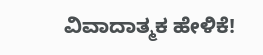ವಿವಾದಾತ್ಮಕ ಹೇಳಿಕೆ!